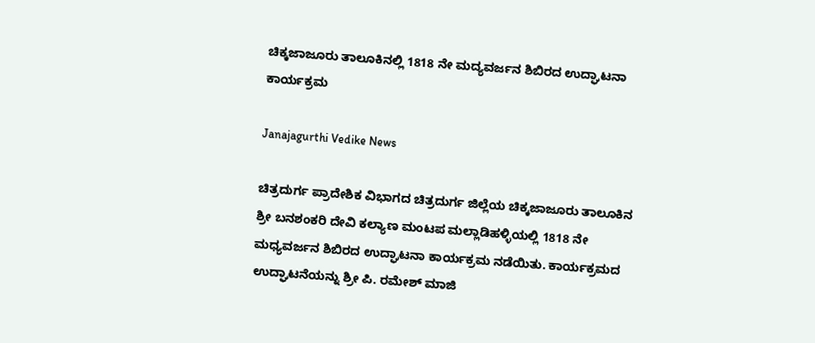ಚಿಕ್ಕಜಾಜೂರು ತಾಲೂಕಿನಲ್ಲಿ 1818 ನೇ ಮದ್ಯವರ್ಜನ ಶಿಬಿರದ ಉದ್ಘಾಟನಾ ಕಾರ್ಯಕ್ರಮ

Janajagurthi Vedike News

ಚಿತ್ರದುರ್ಗ ಪ್ರಾದೇಶಿಕ ವಿಭಾಗದ ಚಿತ್ರದುರ್ಗ ಜಿಲ್ಲೆಯ ಚಿಕ್ಕಜಾಜೂರು ತಾಲೂಕಿನ ಶ್ರೀ ಬನಶಂಕರಿ ದೇವಿ ಕಲ್ಯಾಣ ಮಂಟಪ ಮಲ್ಲಾಡಿಹಳ್ಳಿಯಲ್ಲಿ 1818 ನೇ ಮಧ್ಯವರ್ಜನ ಶಿಬಿರದ ಉದ್ಘಾಟನಾ ಕಾರ್ಯಕ್ರಮ ನಡೆಯಿತು. ಕಾರ್ಯಕ್ರಮದ ಉದ್ಘಾಟನೆಯನ್ನು ಶ್ರೀ ಪಿ. ರಮೇಶ್ ಮಾಜಿ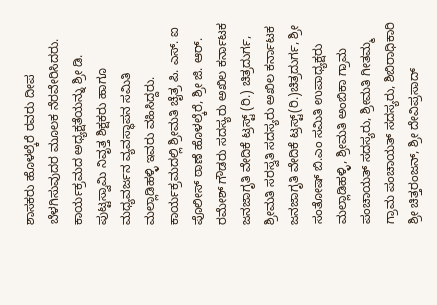ಶಾಸಕರು ಹೊಳಲ್ಕೆರೆ ರವರು ದೀಪ ಬೆಳಗಿಸುವುದರ ಮೂಲಕ ನೆರವೇರಿಸಿದರು. ಕಾರ್ಯಕ್ರಮದ ಅಧ್ಯಕ್ಷತೆಯನ್ನು ಶ್ರೀ ಡಿ. ಪುಟ್ಟಸ್ವಾಮಿ ನಿವೃತ್ತ ಶಿಕ್ಷಕರು ಹಾಗೂ ಮಧ್ಯವರ್ಜನ ವ್ಯವಸ್ಥಾಪನ ಸಮಿತಿ ಮಲ್ಲಾಡಿಹಳ್ಳಿ ಇವರು ವಹಿಸಿದ್ದರು. ಕಾರ್ಯಕ್ರಮದಲ್ಲಿ ಶ್ರೀಮತಿ ಚೈತ್ರ ಪಿ. ಎಸ್. ಐ ಪೊಲೀಸ್ ಠಾಣೆ ಹೊಳಲ್ಕೆರೆ, ಶ್ರೀ ಜಿ. ಆರ್. ರಮೇಶ್ ಗೌಡರು ಸದಸ್ಯರು ಅಖಿಲ ಕರ್ನಾಟಕ ಜನಜಾಗೃತಿ ವೇದಿಕೆ ಟ್ರಸ್ಟ್ (ರಿ.) ಚಿತ್ರದುರ್ಗ, ಶ್ರೀಮತಿ ಸರಸ್ವತಿ ಸದಸ್ಯರು ಅಖಿಲ ಕರ್ನಾಟಕ ಜನಜಾಗೃತಿ ವೇದಿಕೆ ಟ್ರಸ್ಟ್(ರಿ.)ಚಿತ್ರದುರ್ಗ, ಶ್ರೀ ಸಂತೋಷ್ ಬಿ.ಎಂ ಸಮಿತಿ ಉಪಾಧ್ಯಕ್ಷರು ಮಲ್ಲಾಡಿಹಳ್ಳಿ, ಶ್ರೀಮತಿ ಅಂಬಿಕಾ ಗ್ರಾಮ ಪಂಚಾಯತ್ ಸದಸ್ಯರು, ಶ್ರೀಮತಿ ಗೀತಮ್ಮ ಗ್ರಾಮ ಪಂಚಾಯತ್ ಸದಸ್ಯರು, ಶಿಬಿರಾಧಿಕಾರಿ ಶ್ರೀ ಚಿತ್ತರಂಜನ್, ಶ್ರೀ ದೇವಿಪ್ರಸಾದ್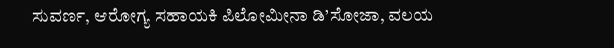ಸುವರ್ಣ, ಆರೋಗ್ಯ ಸಹಾಯಕಿ ಪಿಲೋಮೀನಾ ಡಿ’ಸೋಜಾ, ವಲಯ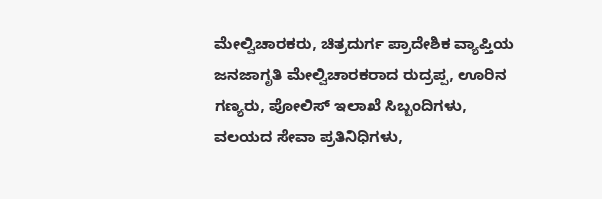ಮೇಲ್ವಿಚಾರಕರು, ಚಿತ್ರದುರ್ಗ ಪ್ರಾದೇಶಿಕ ವ್ಯಾಪ್ತಿಯ ಜನಜಾಗೃತಿ ಮೇಲ್ವಿಚಾರಕರಾದ ರುದ್ರಪ್ಪ, ಊರಿನ ಗಣ್ಯರು, ಪೋಲಿಸ್ ಇಲಾಖೆ ಸಿಬ್ಬಂದಿಗಳು, ವಲಯದ ಸೇವಾ ಪ್ರತಿನಿಧಿಗಳು,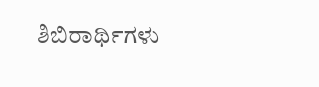ಶಿಬಿರಾರ್ಥಿಗಳು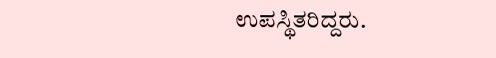ಉಪಸ್ಥಿತರಿದ್ದರು.